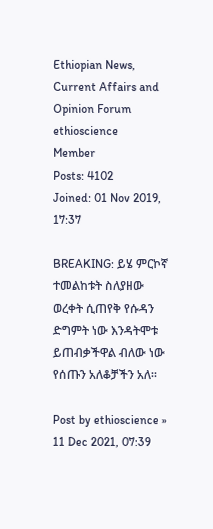Ethiopian News, Current Affairs and Opinion Forum
ethioscience
Member
Posts: 4102
Joined: 01 Nov 2019, 17:37

BREAKING: ይሄ ምርኮኛ ተመልከቱት ስለያዘው ወረቀት ሲጠየቅ የሱዳን ድግምት ነው እንዳትሞቱ ይጠብቃችዋል ብለው ነው የሰጡን አለቆቻችን አለ።

Post by ethioscience » 11 Dec 2021, 07:39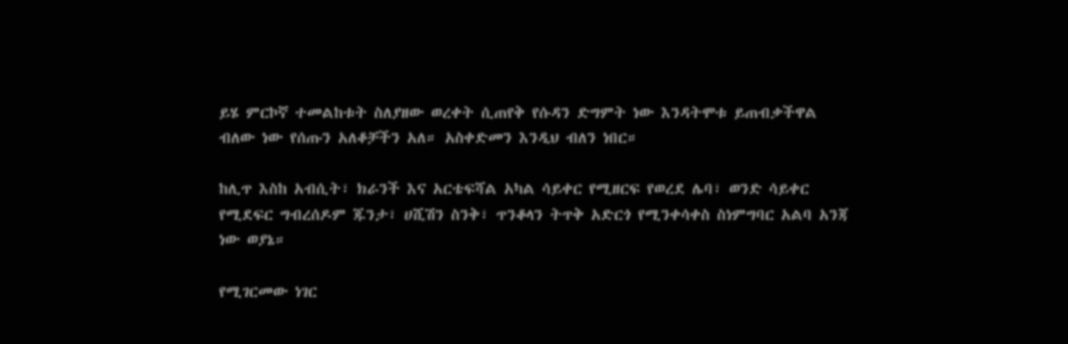ይሄ ምርኮኛ ተመልከቱት ስለያዘው ወረቀት ሲጠየቅ የሱዳን ድግምት ነው እንዳትሞቱ ይጠብቃችዋል ብለው ነው የሰጡን አለቆቻችን አለ። አስቀድመን እንዲህ ብለን ነበር።

ከሊጥ እስከ አብሲት፣ ክራንች እና አርቴፍሻል አካል ሳይቀር የሚዘርፍ የወረደ ሌባ፣ ወንድ ሳይቀር የሚደፍር ግብረሰዶም ጁንታ፣ ሀሺሽን ስንቅ፣ ጥንቆላን ትጥቅ አድርጎ የሚንቀሳቀስ ስነምግባር አልባ አንጃ ነው ወያኔ።

የሚገርመው ነገር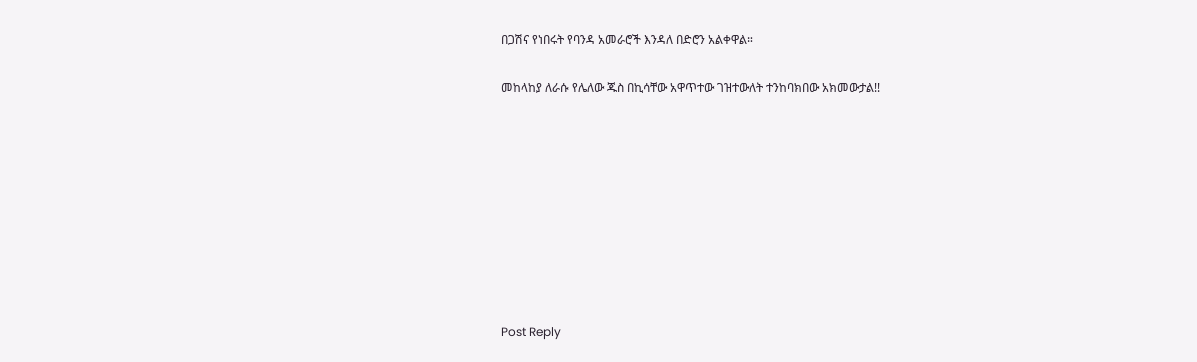በጋሽና የነበሩት የባንዳ አመራሮች እንዳለ በድሮን አልቀዋል።

መከላከያ ለራሱ የሌለው ጁስ በኪሳቸው አዋጥተው ገዝተውለት ተንከባክበው አክመውታል!!









Post Reply